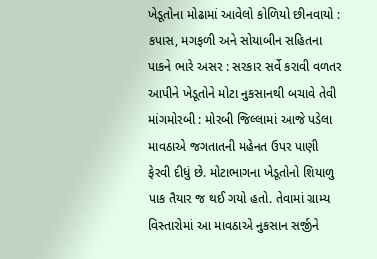ખેડૂતોના મોઢામાં આવેલો કોળિયો છીનવાયો : કપાસ, મગફળી અને સોયાબીન સહિતના પાકને ભારે અસર : સરકાર સર્વે કરાવી વળતર આપીને ખેડૂતોને મોટા નુકસાનથી બચાવે તેવી માંગમોરબી : મોરબી જિલ્લામાં આજે પડેલા માવઠાએ જગતાતની મહેનત ઉપર પાણી ફેરવી દીધું છે. મોટાભાગના ખેડૂતોનો શિયાળુ પાક તૈયાર જ થઈ ગયો હતો. તેવામાં ગ્રામ્ય વિસ્તારોમાં આ માવઠાએ નુકસાન સર્જીને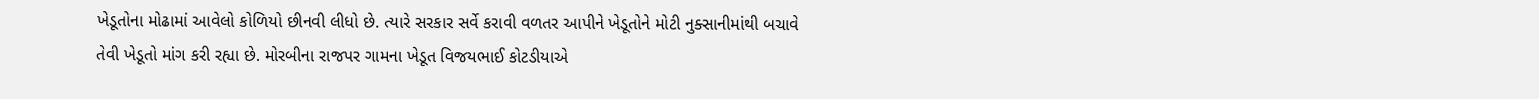ખેડૂતોના મોઢામાં આવેલો કોળિયો છીનવી લીધો છે. ત્યારે સરકાર સર્વે કરાવી વળતર આપીને ખેડૂતોને મોટી નુક્સાનીમાંથી બચાવે તેવી ખેડૂતો માંગ કરી રહ્યા છે. મોરબીના રાજપર ગામના ખેડૂત વિજયભાઈ કોટડીયાએ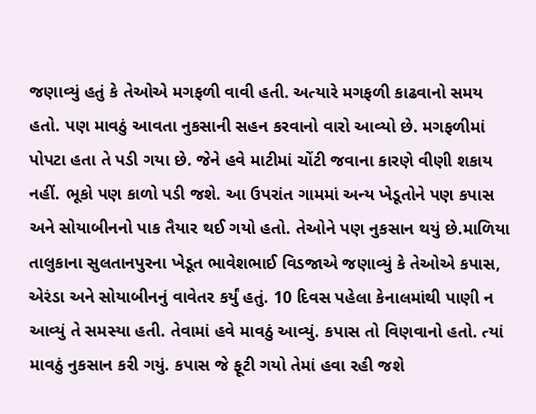જણાવ્યું હતું કે તેઓએ મગફળી વાવી હતી. અત્યારે મગફળી કાઢવાનો સમય હતો. પણ માવઠું આવતા નુકસાની સહન કરવાનો વારો આવ્યો છે. મગફળીમાં પોપટા હતા તે પડી ગયા છે. જેને હવે માટીમાં ચોંટી જવાના કારણે વીણી શકાય નહીં. ભૂકો પણ કાળો પડી જશે. આ ઉપરાંત ગામમાં અન્ય ખેડૂતોને પણ કપાસ અને સોયાબીનનો પાક તૈયાર થઈ ગયો હતો. તેઓને પણ નુકસાન થયું છે.માળિયા તાલુકાના સુલતાનપુરના ખેડૂત ભાવેશભાઈ વિડજાએ જણાવ્યું કે તેઓએ કપાસ, એરંડા અને સોયાબીનનું વાવેતર કર્યું હતું. 10 દિવસ પહેલા કેનાલમાંથી પાણી ન આવ્યું તે સમસ્યા હતી. તેવામાં હવે માવઠું આવ્યું. કપાસ તો વિણવાનો હતો. ત્યાં માવઠું નુકસાન કરી ગયું. કપાસ જે ફૂટી ગયો તેમાં હવા રહી જશે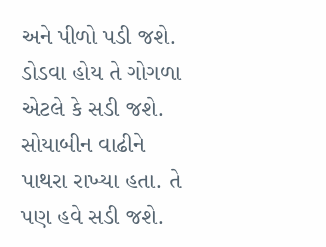અને પીળો પડી જશે. ડોડવા હોય તે ગોગળા એટલે કે સડી જશે. સોયાબીન વાઢીને પાથરા રાખ્યા હતા. તે પણ હવે સડી જશે.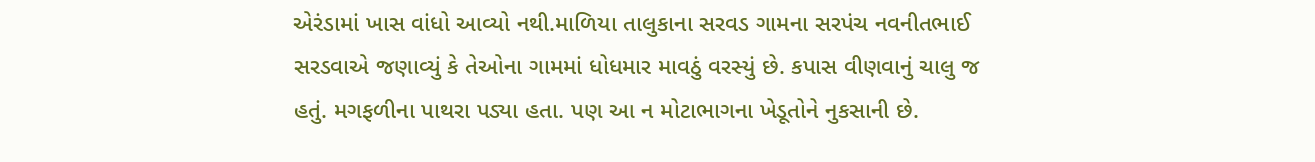એરંડામાં ખાસ વાંધો આવ્યો નથી.માળિયા તાલુકાના સરવડ ગામના સરપંચ નવનીતભાઈ સરડવાએ જણાવ્યું કે તેઓના ગામમાં ધોધમાર માવઠું વરસ્યું છે. કપાસ વીણવાનું ચાલુ જ હતું. મગફળીના પાથરા પડ્યા હતા. પણ આ ન મોટાભાગના ખેડૂતોને નુકસાની છે.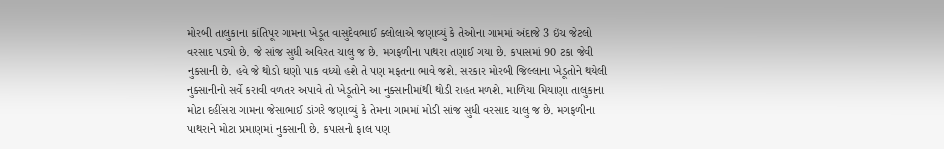મોરબી તાલુકાના કાંતિપૂર ગામના ખેડૂત વાસુદેવભાઈ ક્લોલાએ જણાવ્યું કે તેઓના ગામમાં અંદાજે 3 ઇંચ જેટલો વરસાદ પડ્યો છે. જે સાંજ સુધી અવિરત ચાલુ જ છે. મગફળીના પાથરા તણાઈ ગયા છે. કપાસમાં 90 ટકા જેવી નુકસાની છે. હવે જે થોડો ઘણો પાક વધ્યો હશે તે પણ મફતના ભાવે જશે. સરકાર મોરબી જિલ્લાના ખેડૂતોને થયેલી નુક્સાનીનો સર્વે કરાવી વળતર અપાવે તો ખેડૂતોને આ નુક્સાનીમાંથી થોડી રાહત મળશે. માળિયા મિયાણા તાલુકાના મોટા દહીંસરા ગામના જેસાભાઈ ડાંગરે જણાવ્યું કે તેમના ગામમાં મોડી સાંજ સુધી વરસાદ ચાલુ જ છે. મગફળીના પાથરાને મોટા પ્રમાણમાં નુકસાની છે. કપાસનો ફાલ પણ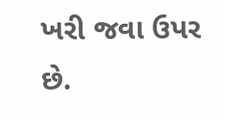ખરી જવા ઉપર છે.